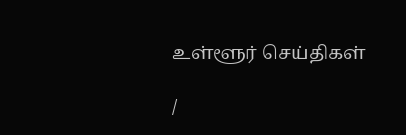உள்ளூர் செய்திகள்

/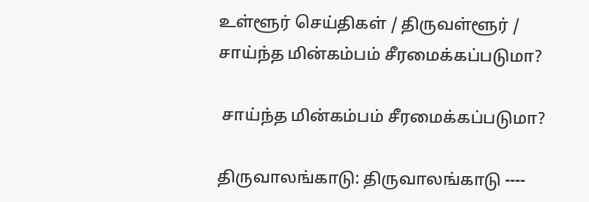உள்ளூர் செய்திகள் / திருவள்ளூர் /  சாய்ந்த மின்கம்பம் சீரமைக்கப்படுமா?

 சாய்ந்த மின்கம்பம் சீரமைக்கப்படுமா?

திருவாலங்காடு: திருவாலங்காடு ----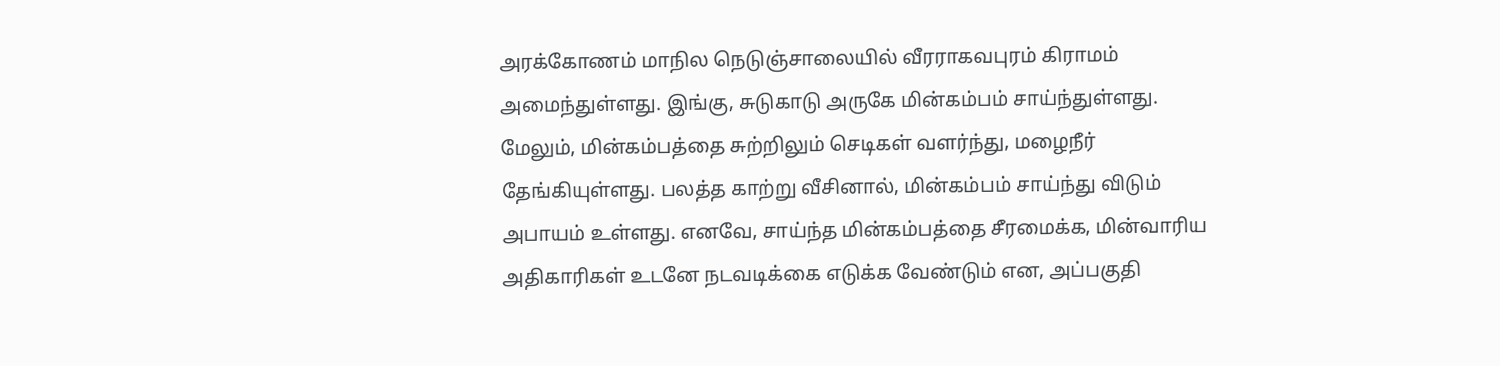அரக்கோணம் மாநில நெடுஞ்சாலையில் வீரராகவபுரம் கிராமம் அமைந்துள்ளது. இங்கு, சுடுகாடு அருகே மின்கம்பம் சாய்ந்துள்ளது. மேலும், மின்கம்பத்தை சுற்றிலும் செடிகள் வளர்ந்து, மழைநீர் தேங்கியுள்ளது. பலத்த காற்று வீசினால், மின்கம்பம் சாய்ந்து விடும் அபாயம் உள்ளது. எனவே, சாய்ந்த மின்கம்பத்தை சீரமைக்க, மின்வாரிய அதிகாரிகள் உடனே நடவடிக்கை எடுக்க வேண்டும் என, அப்பகுதி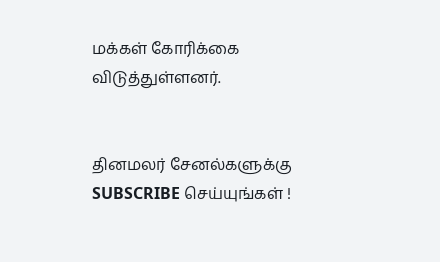மக்கள் கோரிக்கை விடுத்துள்ளனர்.


தினமலர் சேனல்களுக்கு SUBSCRIBE செய்யுங்கள் !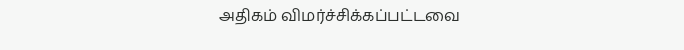அதிகம் விமர்ச்சிக்கப்பட்டவை